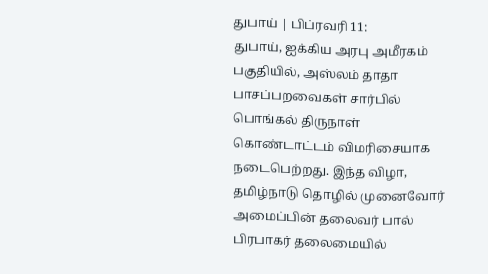துபாய் | பிப்ரவரி 11:
துபாய், ஐக்கிய அரபு அமீரகம் பகுதியில், அஸ்லம் தாதா பாசப்பறவைகள் சார்பில் பொங்கல் திருநாள் கொண்டாட்டம் விமரிசையாக நடைபெற்றது. இந்த விழா, தமிழ்நாடு தொழில் முனைவோர் அமைப்பின் தலைவர் பால் பிரபாகர் தலைமையில்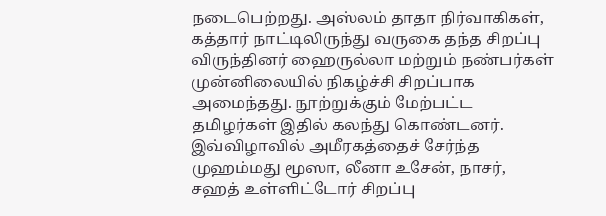நடைபெற்றது. அஸ்லம் தாதா நிர்வாகிகள், கத்தார் நாட்டிலிருந்து வருகை தந்த சிறப்பு விருந்தினர் ஹைருல்லா மற்றும் நண்பர்கள் முன்னிலையில் நிகழ்ச்சி சிறப்பாக அமைந்தது. நூற்றுக்கும் மேற்பட்ட தமிழர்கள் இதில் கலந்து கொண்டனர்.
இவ்விழாவில் அமீரகத்தைச் சேர்ந்த முஹம்மது மூஸா, லீனா உசேன், நாசர், சஹத் உள்ளிட்டோர் சிறப்பு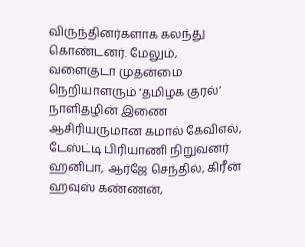விருந்தினர்களாக கலந்து கொண்டனர். மேலும், வளைகுடா முதன்மை நெறியாளரும் ‘தமிழக குரல்’ நாளிதழின் இணை ஆசிரியருமான கமால் கேவிஎல், டேஸ்ட்டி பிரியாணி நிறுவனர் ஹனிபா, ஆர்ஜே செந்தில், கிரீன் ஹவுஸ் கண்ணன்,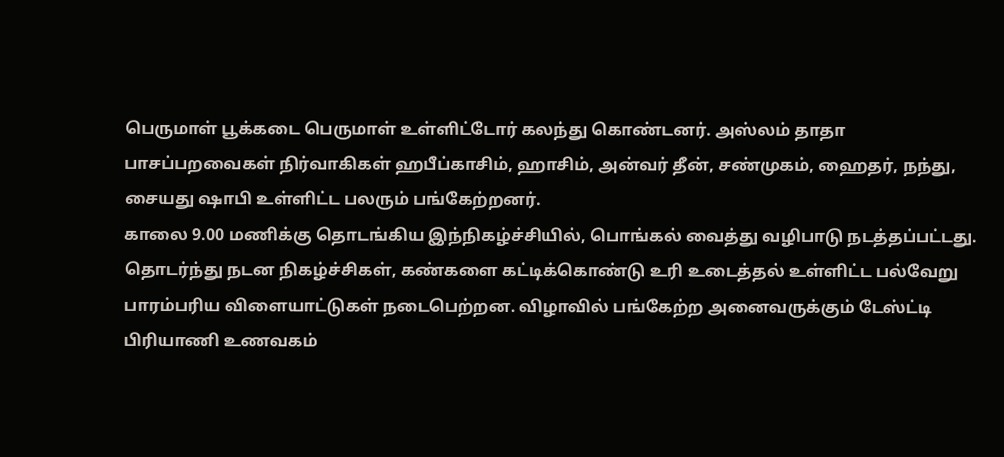பெருமாள் பூக்கடை பெருமாள் உள்ளிட்டோர் கலந்து கொண்டனர். அஸ்லம் தாதா பாசப்பறவைகள் நிர்வாகிகள் ஹபீப்காசிம், ஹாசிம், அன்வர் தீன், சண்முகம், ஹைதர், நந்து, சையது ஷாபி உள்ளிட்ட பலரும் பங்கேற்றனர்.
காலை 9.00 மணிக்கு தொடங்கிய இந்நிகழ்ச்சியில், பொங்கல் வைத்து வழிபாடு நடத்தப்பட்டது. தொடர்ந்து நடன நிகழ்ச்சிகள், கண்களை கட்டிக்கொண்டு உரி உடைத்தல் உள்ளிட்ட பல்வேறு பாரம்பரிய விளையாட்டுகள் நடைபெற்றன. விழாவில் பங்கேற்ற அனைவருக்கும் டேஸ்ட்டி பிரியாணி உணவகம்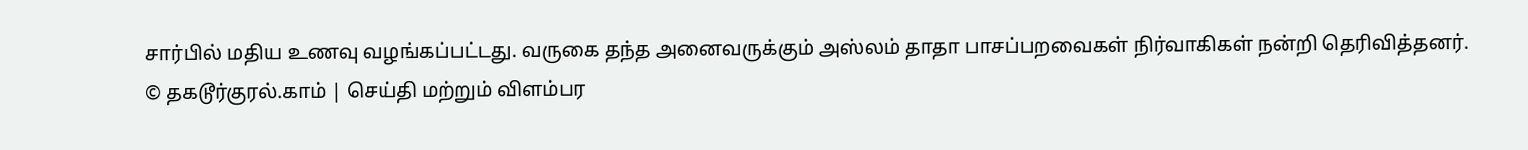சார்பில் மதிய உணவு வழங்கப்பட்டது. வருகை தந்த அனைவருக்கும் அஸ்லம் தாதா பாசப்பறவைகள் நிர்வாகிகள் நன்றி தெரிவித்தனர்.
© தகடூர்குரல்.காம் | செய்தி மற்றும் விளம்பர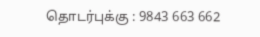தொடர்புக்கு : 9843 663 662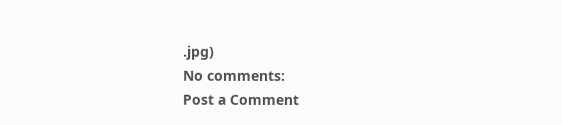.jpg)
No comments:
Post a Comment